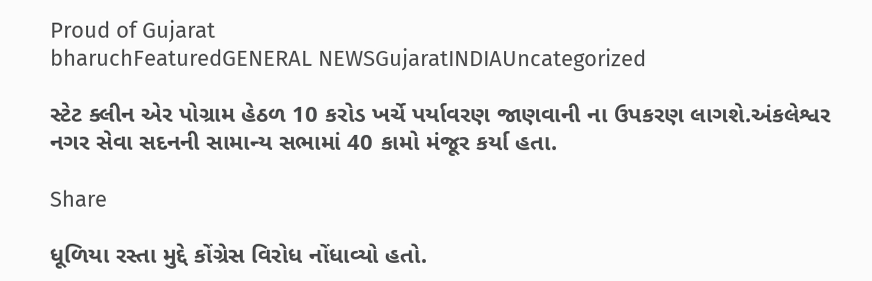Proud of Gujarat
bharuchFeaturedGENERAL NEWSGujaratINDIAUncategorized

સ્ટેટ ક્લીન એર પોગ્રામ હેઠળ 10 કરોડ ખર્ચે પર્યાવરણ જાણવાની ના ઉપકરણ લાગશે.અંકલેશ્વર નગર સેવા સદનની સામાન્ય સભામાં 40 કામો મંજૂર કર્યા હતા.

Share

ધૂળિયા રસ્તા મુદ્દે કોંગ્રેસ વિરોધ નોંધાવ્યો હતો.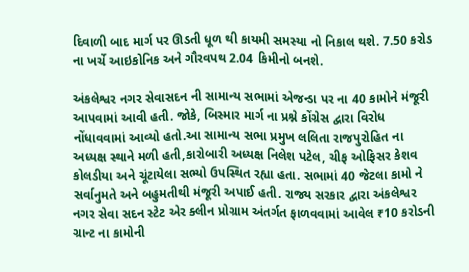દિવાળી બાદ માર્ગ પર ઊડતી ધૂળ થી કાયમી સમસ્યા નો નિકાલ થશે. 7.50 કરોડ ના ખર્ચે આઇકોનિક અને ગૌરવપથ 2.04 કિમીનો બનશે.

અંકલેશ્વર નગર સેવાસદન ની સામાન્ય સભામાં એજન્ડા પર ના 40 કામોને મંજૂરી આપવામાં આવી હતી. જોકે, બિસ્માર માર્ગ ના પ્રશ્ને કોંગ્રેસ દ્વારા વિરોધ નોંધાવવામાં આવ્યો હતો.આ સામાન્ય સભા પ્રમુખ લલિતા રાજપુરોહિત ના અધ્યક્ષ સ્થાને મળી હતી,કારોબારી અધ્યક્ષ નિલેશ પટેલ, ચીફ ઓફિસર કેશવ કોલડીયા અને ચૂંટાયેલા સભ્યો ઉપસ્થિત રહ્યા હતા. સભામાં 40 જેટલા કામો ને સર્વાનુમતે અને બહુમતીથી મંજૂરી અપાઈ હતી. રાજ્ય સરકાર દ્વારા અંકલેશ્વર નગર સેવા સદન સ્ટેટ એર ક્લીન પ્રોગ્રામ અંતર્ગત ફાળવવામાં આવેલ ₹10 કરોડની ગ્રાન્ટ ના કામોની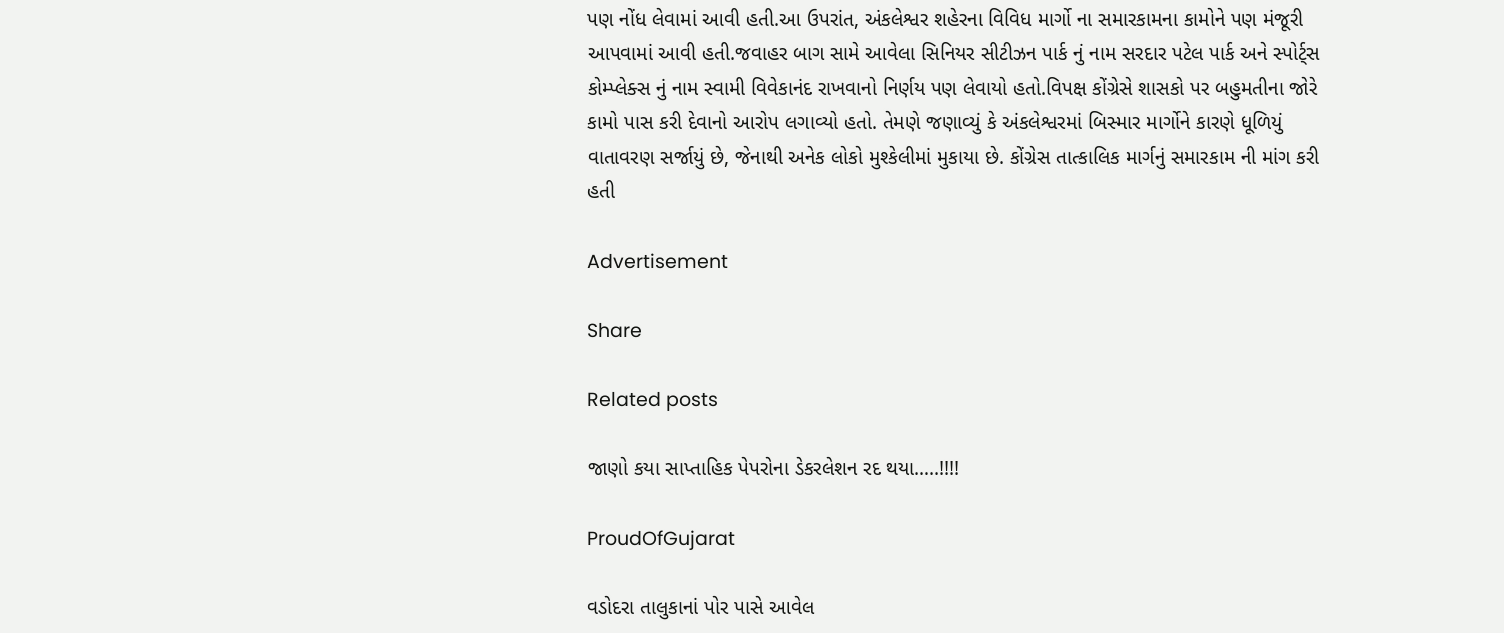પણ નોંધ લેવામાં આવી હતી.આ ઉપરાંત, અંકલેશ્વર શહેરના વિવિધ માર્ગો ના સમારકામના કામોને પણ મંજૂરી આપવામાં આવી હતી.જવાહર બાગ સામે આવેલા સિનિયર સીટીઝન પાર્ક નું નામ સરદાર પટેલ પાર્ક અને સ્પોર્ટ્સ કોમ્પ્લેક્સ નું નામ સ્વામી વિવેકાનંદ રાખવાનો નિર્ણય પણ લેવાયો હતો.વિપક્ષ કોંગ્રેસે શાસકો પર બહુમતીના જોરે કામો પાસ કરી દેવાનો આરોપ લગાવ્યો હતો. તેમણે જણાવ્યું કે અંકલેશ્વરમાં બિસ્માર માર્ગોને કારણે ધૂળિયું વાતાવરણ સર્જાયું છે, જેનાથી અનેક લોકો મુશ્કેલીમાં મુકાયા છે. કોંગ્રેસ તાત્કાલિક માર્ગનું સમારકામ ની માંગ કરી હતી

Advertisement

Share

Related posts

જાણો કયા સાપ્તાહિક પેપરોના ડેકરલેશન રદ થયા…..!!!!

ProudOfGujarat

વડોદરા તાલુકાનાં પોર પાસે આવેલ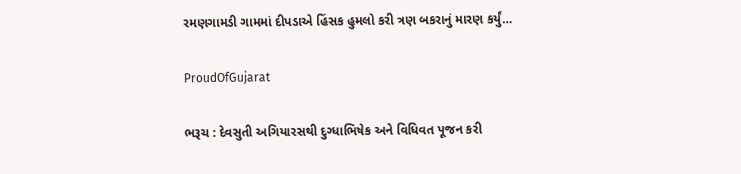રમણગામડી ગામમાં દીપડાએ હિંસક હુમલો કરી ત્રણ બકરાનું મારણ કર્યું…

ProudOfGujarat

ભરૂચ : દેવસુતી અગિયારસથી દુગ્ધાભિષેક અને વિધિવત પૂજન કરી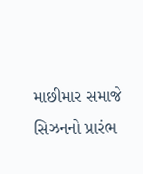માછીમાર સમાજે સિઝનનો પ્રારંભ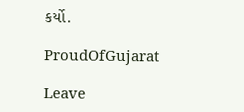કર્યો.

ProudOfGujarat

Leave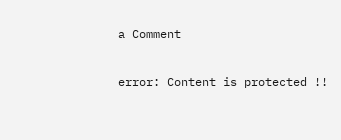a Comment

error: Content is protected !!